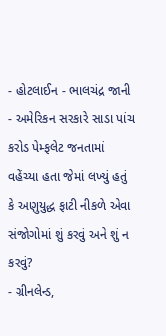- હોટલાઈન - ભાલચંદ્ર જાની
- અમેરિકન સરકારે સાડા પાંચ કરોડ પેમ્ફલેટ જનતામાં વહેંચ્યા હતા જેમાં લખ્યું હતું કે અણુયુદ્ધ ફાટી નીકળે એવા સંજોગોમાં શું કરવું અને શું ન કરવું?
- ગ્રીનલેન્ડ,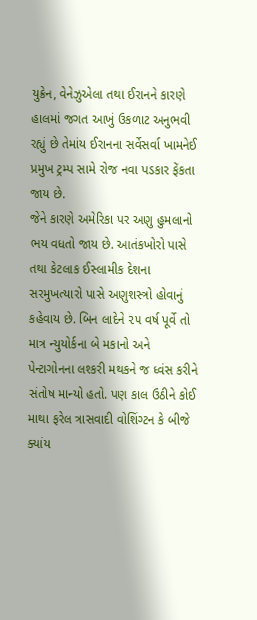યુક્રેન, વેનેઝુએલા તથા ઈરાનને કારણે હાલમાં જગત આખું ઉકળાટ અનુભવી રહ્યું છે તેમાંય ઈરાનના સર્વેસર્વા ખામનેઈ પ્રમુખ ટ્રમ્પ સામે રોજ નવા પડકાર ફેંકતા જાય છે.
જેને કારણે અમેરિકા પર અણુ હુમલાનો ભય વધતો જાય છે. આતંકખોરો પાસે તથા કેટલાક ઈસ્લામીક દેશના સરમુખત્યારો પાસે અણુશસ્ત્રો હોવાનું કહેવાય છે. બિન લાદેને ૨૫ વર્ષ પૂર્વે તો માત્ર ન્યુયોર્કના બે મકાનો અને પેન્ટાગોનના લશ્કરી મથકને જ ધ્વંસ કરીને સંતોષ માન્યો હતો. પણ કાલ ઉઠીને કોઈ માથા ફરેલ ત્રાસવાદી વોશિંગ્ટન કે બીજે ક્યાંય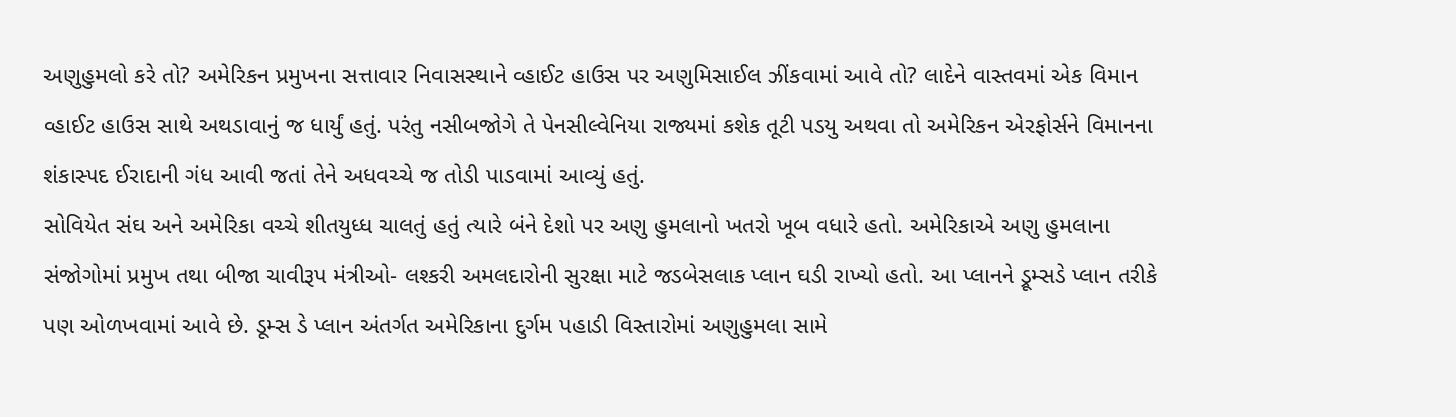અણુહુમલો કરે તો? અમેરિકન પ્રમુખના સત્તાવાર નિવાસસ્થાને વ્હાઈટ હાઉસ પર અણુમિસાઈલ ઝીંકવામાં આવે તો? લાદેને વાસ્તવમાં એક વિમાન વ્હાઈટ હાઉસ સાથે અથડાવાનું જ ધાર્યું હતું. પરંતુ નસીબજોગે તે પેનસીલ્વેનિયા રાજ્યમાં કશેક તૂટી પડયુ અથવા તો અમેરિકન એરફોર્સને વિમાનના શંકાસ્પદ ઈરાદાની ગંધ આવી જતાં તેને અધવચ્ચે જ તોડી પાડવામાં આવ્યું હતું.
સોવિયેત સંઘ અને અમેરિકા વચ્ચે શીતયુધ્ધ ચાલતું હતું ત્યારે બંને દેશો પર અણુ હુમલાનો ખતરો ખૂબ વધારે હતો. અમેરિકાએ અણુ હુમલાના સંજોગોમાં પ્રમુખ તથા બીજા ચાવીરૂપ મંત્રીઓ- લશ્કરી અમલદારોની સુરક્ષા માટે જડબેસલાક પ્લાન ઘડી રાખ્યો હતો. આ પ્લાનને ડ્રૂમ્સડે પ્લાન તરીકે પણ ઓળખવામાં આવે છે. ડૂમ્સ ડે પ્લાન અંતર્ગત અમેરિકાના દુર્ગમ પહાડી વિસ્તારોમાં અણુહુમલા સામે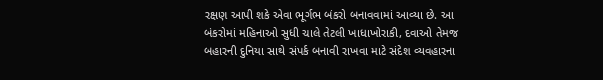રક્ષણ આપી શકે એવા ભૂર્ગભ બંકરો બનાવવામાં આવ્યા છે. આ બંકરોમાં મહિનાઓ સુધી ચાલે તેટલી ખાધાખોરાકી, દવાઓ તેમજ બહારની દુનિયા સાથે સંપર્ક બનાવી રાખવા માટે સંદેશ વ્યવહારના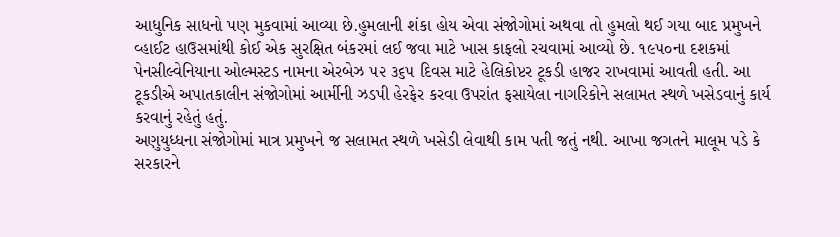આધુનિક સાધનો પણ મુકવામાં આવ્યા છે.હુમલાની શંકા હોય એવા સંજોગોમાં અથવા તો હુમલો થઈ ગયા બાદ પ્રમુખને વ્હાઈટ હાઉસમાંથી કોઈ એક સુરક્ષિત બંકરમાં લઈ જવા માટે ખાસ કાફલો રચવામાં આવ્યો છે. ૧૯૫૦ના દશકમાં પેનસીલ્વેનિયાના ઓલ્મસ્ટડ નામના એરબેઝ ૫૨ ૩૬૫ દિવસ માટે હેલિકોપ્ટર ટૂકડી હાજર રાખવામાં આવતી હતી. આ ટૂકડીએ અપાતકાલીન સંજોગોમાં આર્મીની ઝડપી હેરફેર કરવા ઉપરાંત ફસાયેલા નાગરિકોને સલામત સ્થળે ખસેડવાનું કાર્ય કરવાનું રહેતું હતું.
અણુયુધ્ધના સંજોગોમાં માત્ર પ્રમુખને જ સલામત સ્થળે ખસેડી લેવાથી કામ પતી જતું નથી. આખા જગતને માલૂમ પડે કે સરકારને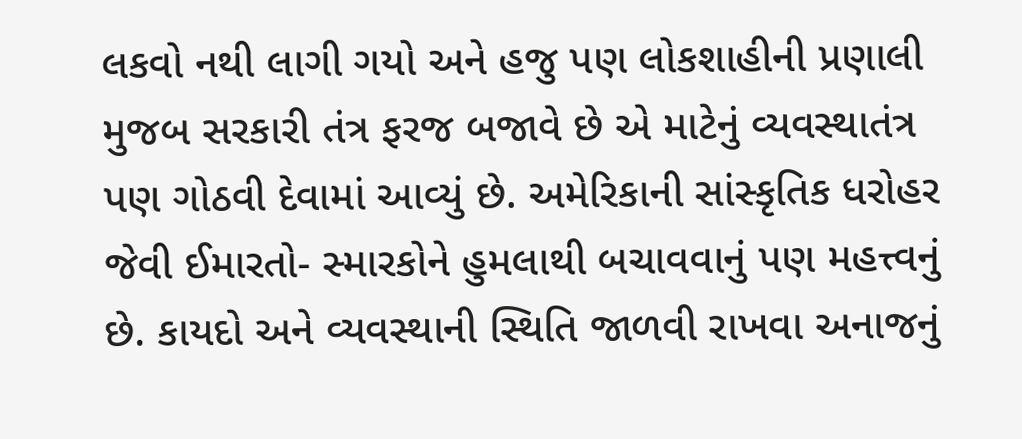લકવો નથી લાગી ગયો અને હજુ પણ લોકશાહીની પ્રણાલી મુજબ સરકારી તંત્ર ફરજ બજાવે છે એ માટેનું વ્યવસ્થાતંત્ર પણ ગોઠવી દેવામાં આવ્યું છે. અમેરિકાની સાંસ્કૃતિક ધરોહર જેવી ઈમારતો- સ્મારકોને હુમલાથી બચાવવાનું પણ મહત્ત્વનું છે. કાયદો અને વ્યવસ્થાની સ્થિતિ જાળવી રાખવા અનાજનું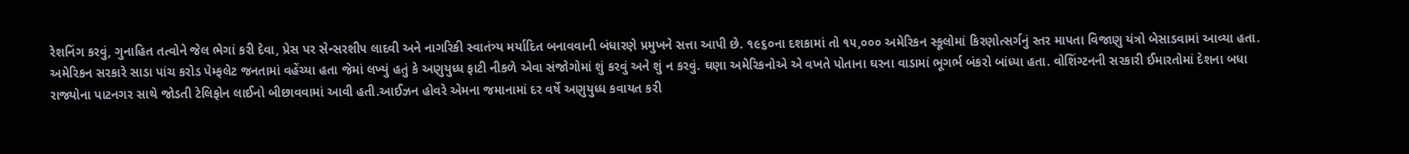રેશનિંગ કરવું, ગુનાહિત તત્વોને જેલ ભેગાં કરી દેવા, પ્રેસ પર સેન્સરશી૫ લાદવી અને નાગરિકી સ્વાતંત્ર્ય મર્યાદિત બનાવવાની બંધારણે પ્રમુખને સત્તા આપી છે. ૧૯૬૦ના દશકામાં તો ૧૫,૦૦૦ અમેરિકન સ્કૂલોમાં કિરણોત્સર્ગનું સ્તર માપતા વિજાણુ યંત્રો બેસાડવામાં આવ્યા હતા.
અમેરિકન સરકારે સાડા પાંચ કરોડ પેમ્ફલેટ જનતામાં વહેંચ્યા હતા જેમાં લખ્યું હતું કે અણુયુધ્ધ ફાટી નીકળે એવા સંજોગોમાં શું કરવું અને શું ન કરવું. ઘણા અમેરિકનોએ એ વખતે પોતાના ઘરના વાડામાં ભૂગર્ભ બંકરો બાંધ્યા હતા. વોશિંગ્ટનની સરકારી ઈમારતોમાં દેશના બધા રાજ્યોના પાટનગર સાથે જોડતી ટેલિફોન લાઈનો બીછાવવામાં આવી હતી.આઈઝન હોવરે એમના જમાનામાં દર વર્ષે અણુયુધ્ધ કવાયત કરી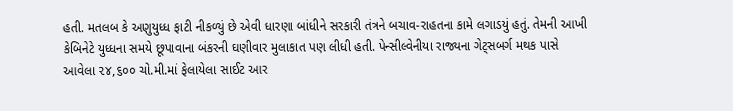હતી. મતલબ કે અણુયુધ્ધ ફાટી નીકળ્યું છે એવી ધારણા બાંધીને સરકારી તંત્રને બચાવ-રાહતના કામે લગાડયું હતું. તેમની આખી કેબિનેટે યુધ્ધના સમયે છૂપાવાના બંકરની ઘણીવાર મુલાકાત પણ લીધી હતી. પેન્સીલ્વેનીયા રાજ્યના ગેટ્સબર્ગ મથક પાસે આવેલા ૨૪,૬૦૦ ચો.મી.માં ફેલાયેલા સાઈટ આર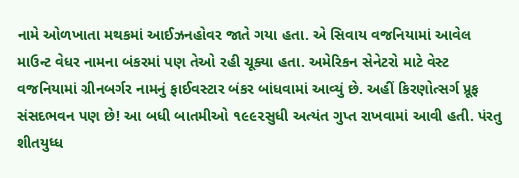નામે ઓળખાતા મથકમાં આઈઝનહોવર જાતે ગયા હતા. એ સિવાય વજનિયામાં આવેલ માઉન્ટ વેધર નામના બંકરમાં પણ તેઓ રહી ચૂક્યા હતા. અમેરિકન સેનેટરો માટે વેસ્ટ વજનિયામાં ગ્રીનબર્ગર નામનું ફાઈવસ્ટાર બંકર બાંધવામાં આવ્યું છે. અહીં કિરણોત્સર્ગ પ્રૂફ સંસદભવન પણ છે! આ બધી બાતમીઓ ૧૯૯૨સુધી અત્યંત ગુપ્ત રાખવામાં આવી હતી. પંરતુ શીતયુધ્ધ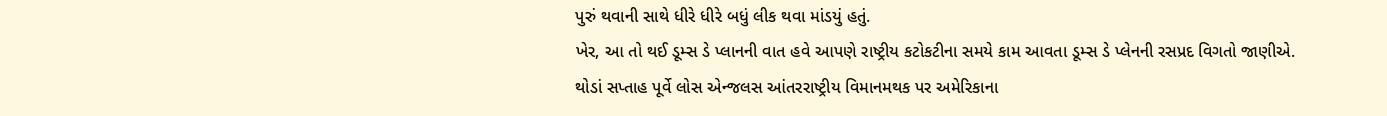પુરું થવાની સાથે ધીરે ધીરે બધું લીક થવા માંડયું હતું.
ખેર, આ તો થઈ ડૂમ્સ ડે પ્લાનની વાત હવે આપણે રાષ્ટ્રીય કટોકટીના સમયે કામ આવતા ડૂમ્સ ડે પ્લેનની રસપ્રદ વિગતો જાણીએ.
થોડાં સપ્તાહ પૂર્વે લોસ એન્જલસ આંતરરાષ્ટ્રીય વિમાનમથક પર અમેરિકાના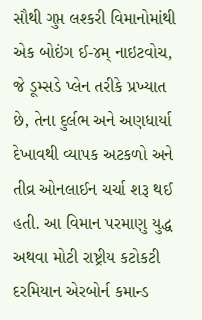સૌથી ગુપ્ત લશ્કરી વિમાનોમાંથી એક બોઇંગ ઈ-૪મ્ નાઇટવોચ, જે ડૂમ્સડે પ્લેન તરીકે પ્રખ્યાત છે, તેના દુર્લભ અને અણધાર્યા દેખાવથી વ્યાપક અટકળો અને તીવ્ર ઓનલાઈન ચર્ચા શરૂ થઈ હતી. આ વિમાન પરમાણુ યુદ્ધ અથવા મોટી રાષ્ટ્રીય કટોકટી દરમિયાન એરબોર્ન કમાન્ડ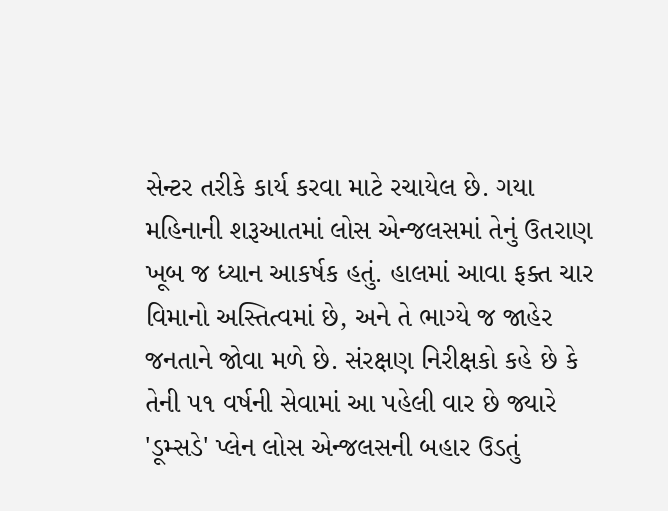સેન્ટર તરીકે કાર્ય કરવા માટે રચાયેલ છે. ગયા મહિનાની શરૂઆતમાં લોસ એન્જલસમાં તેનું ઉતરાણ ખૂબ જ ધ્યાન આકર્ષક હતું. હાલમાં આવા ફક્ત ચાર વિમાનો અસ્તિત્વમાં છે, અને તે ભાગ્યે જ જાહેર જનતાને જોવા મળે છે. સંરક્ષણ નિરીક્ષકો કહે છે કે તેની ૫૧ વર્ષની સેવામાં આ પહેલી વાર છે જ્યારે 'ડૂમ્સડે' પ્લેન લોસ એન્જલસની બહાર ઉડતું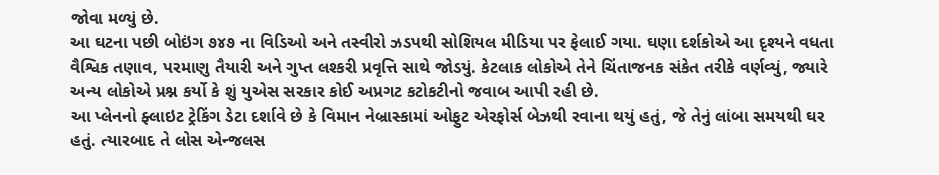જોવા મળ્યું છે.
આ ઘટના પછી બોઇંગ ૭૪૭ ના વિડિઓ અને તસ્વીરો ઝડપથી સોશિયલ મીડિયા પર ફેલાઈ ગયા. ઘણા દર્શકોએ આ દૃશ્યને વધતા વૈશ્વિક તણાવ, પરમાણુ તૈયારી અને ગુપ્ત લશ્કરી પ્રવૃત્તિ સાથે જોડયું. કેટલાક લોકોએ તેને ચિંતાજનક સંકેત તરીકે વર્ણવ્યું, જ્યારે અન્ય લોકોએ પ્રશ્ન કર્યો કે શું યુએસ સરકાર કોઈ અપ્રગટ કટોકટીનો જવાબ આપી રહી છે.
આ પ્લેનનો ફ્લાઇટ ટ્રેકિંગ ડેટા દર્શાવે છે કે વિમાન નેબ્રાસ્કામાં ઓફુટ એરફોર્સ બેઝથી રવાના થયું હતું, જે તેનું લાંબા સમયથી ઘર હતું. ત્યારબાદ તે લોસ એન્જલસ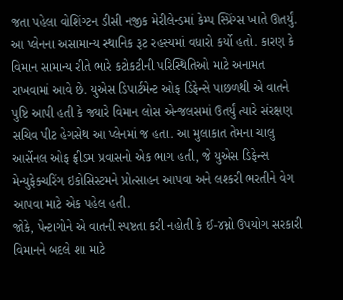જતા પહેલા વોશિંગ્ટન ડીસી નજીક મેરીલેન્ડમાં કેમ્પ સ્પ્રિંગ્સ ખાતે ઊતર્યું. આ પ્લેનના અસામાન્ય સ્થાનિક રૂટ રહસ્યમાં વધારો કર્યો હતો. કારણ કે વિમાન સામાન્ય રીતે ભારે કટોકટીની પરિસ્થિતિઓ માટે અનામત રાખવામાં આવે છે. યુએસ ડિપાર્ટમેન્ટ ઓફ ડિફેન્સે પાછળથી એ વાતને પુષ્ટિ આપી હતી કે જ્યારે વિમાન લોસ એન્જલસમાં ઉતર્યું ત્યારે સંરક્ષણ સચિવ પીટ હેગસેથ આ પ્લેનમાં જ હતા. આ મુલાકાત તેમના ચાલુ આર્સેનલ ઓફ ફ્રીડમ પ્રવાસનો એક ભાગ હતી, જે યુએસ ડિફેન્સ મેન્યુફેક્ચરિંગ ઇકોસિસ્ટમને પ્રોત્સાહન આપવા અને લશ્કરી ભરતીને વેગ આપવા માટે એક પહેલ હતી.
જોકે, પેન્ટાગોને એ વાતની સ્પષ્ટતા કરી નહોતી કે ઈ-૪મ્નો ઉપયોગ સરકારી વિમાનને બદલે શા માટે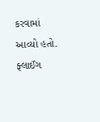કરવામાં આવ્યો હતો.
ફ્લાઈંગ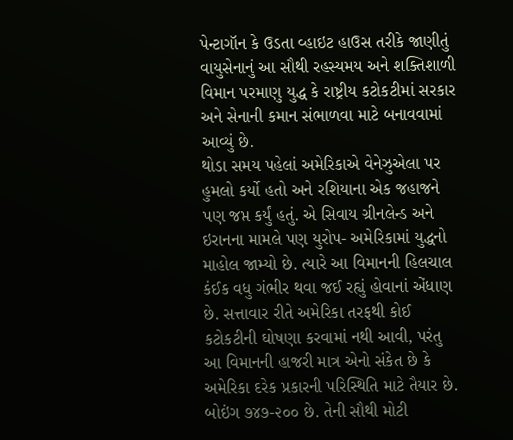પેન્ટાગૉન કે ઉડતા વ્હાઇટ હાઉસ તરીકે જાણીતું વાયુસેનાનું આ સૌથી રહસ્યમય અને શક્તિશાળી વિમાન પરમાણુ યુદ્ધ કે રાષ્ટ્રીય કટોકટીમાં સરકાર અને સેનાની કમાન સંભાળવા માટે બનાવવામાં આવ્યું છે.
થોડા સમય પહેલાં અમેરિકાએ વેનેઝુએલા પર હુમલો કર્યો હતો અને રશિયાના એક જહાજને પણ જપ્ત કર્યું હતું. એ સિવાય ગ્રીનલેન્ડ અને ઇરાનના મામલે પણ યુરોપ- અમેરિકામાં યુદ્ધનો માહોલ જામ્યો છે. ત્યારે આ વિમાનની હિલચાલ કંઈક વધુ ગંભીર થવા જઈ રહ્યું હોવાનાં એંધાણ છે. સત્તાવાર રીતે અમેરિકા તરફથી કોઈ કટોકટીની ઘોષણા કરવામાં નથી આવી, પરંતુ આ વિમાનની હાજરી માત્ર એનો સંકેત છે કે અમેરિકા દરેક પ્રકારની પરિસ્થિતિ માટે તૈયાર છે.
બોઇંગ ૭૪૭-૨૦૦ છે. તેની સૌથી મોટી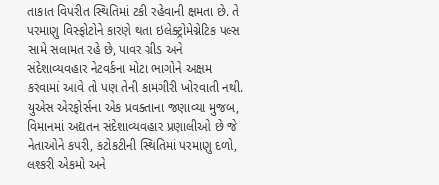તાકાત વિપરીત સ્થિતિમાં ટકી રહેવાની ક્ષમતા છે. તે પરમાણુ વિસ્ફોટોને કારણે થતા ઇલેક્ટ્રોમેગ્નેટિક પલ્સ સામે સલામત રહે છે, પાવર ગ્રીડ અને સંદેશાવ્યવહાર નેટવર્કના મોટા ભાગોને અક્ષમ કરવામાં આવે તો પણ તેની કામગીરી ખોરવાતી નથી. યુએસ એરફોર્સના એક પ્રવક્તાના જણાવ્યા મુજબ, વિમાનમાં અદ્યતન સંદેશાવ્યવહાર પ્રણાલીઓ છે જે નેતાઓને કપરી, કટોકટીની સ્થિતિમાં પરમાણુ દળો, લશ્કરી એકમો અને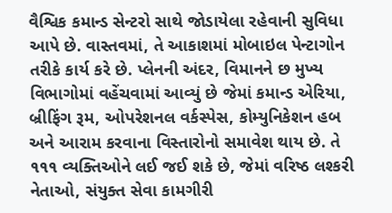વૈશ્વિક કમાન્ડ સેન્ટરો સાથે જોડાયેલા રહેવાની સુવિધા આપે છે. વાસ્તવમાં, તે આકાશમાં મોબાઇલ પેન્ટાગોન તરીકે કાર્ય કરે છે. પ્લેનની અંદર, વિમાનને છ મુખ્ય વિભાગોમાં વહેંચવામાં આવ્યું છે જેમાં કમાન્ડ એરિયા, બ્રીફિંગ રૂમ, ઓપરેશનલ વર્કસ્પેસ, કોમ્યુનિકેશન હબ અને આરામ કરવાના વિસ્તારોનો સમાવેશ થાય છે. તે ૧૧૧ વ્યક્તિઓને લઈ જઈ શકે છે, જેમાં વરિષ્ઠ લશ્કરી નેતાઓ, સંયુક્ત સેવા કામગીરી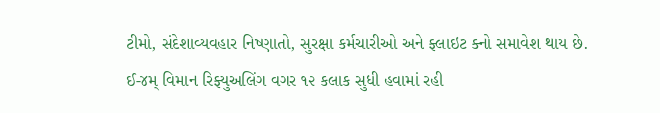ટીમો, સંદેશાવ્યવહાર નિષ્ણાતો, સુરક્ષા કર્મચારીઓ અને ફ્લાઇટ ક્નો સમાવેશ થાય છે.
ઈ-૪મ્ વિમાન રિફ્યુઅલિંગ વગર ૧૨ કલાક સુધી હવામાં રહી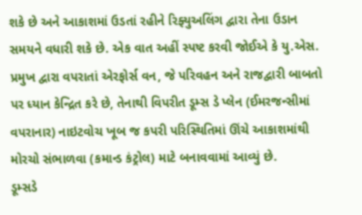શકે છે અને આકાશમાં ઉડતાં રહીને રિફ્યુઅલિંગ દ્વારા તેના ઉડાન સમયને વધારી શકે છે. એક વાત અહીં સ્પષ્ટ કરવી જોઈએ કે યુ.એસ. પ્રમુખ દ્વારા વપરાતાં એરફોર્સ વન, જે પરિવહન અને રાજદ્વારી બાબતો પર ધ્યાન કેન્દ્રિત કરે છે, તેનાથી વિપરીત ડૂમ્સ ડે પ્લેન (ઈમરજન્સીમાં વપરાનાર) નાઇટવોચ ખૂબ જ કપરી પરિસ્થિતિમાં ઊંચે આકાશમાંથી મોરચો સંભાળવા (કમાન્ડ કંટ્રોલ) માટે બનાવવામાં આવ્યું છે.
ડૂમ્સડે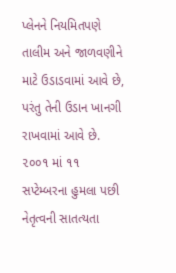પ્લેનને નિયમિતપણે તાલીમ અને જાળવણીને માટે ઉડાડવામાં આવે છે, પરંતુ તેની ઉડાન ખાનગી રાખવામાં આવે છે. ૨૦૦૧ માં ૧૧ સપ્ટેમ્બરના હુમલા પછી નેતૃત્વની સાતત્યતા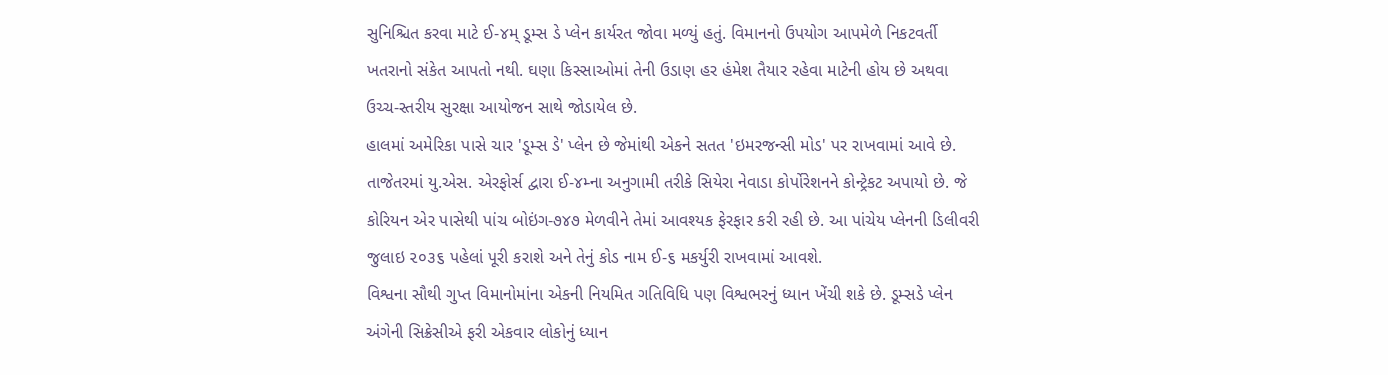સુનિશ્ચિત કરવા માટે ઈ-૪મ્ ડૂમ્સ ડે પ્લેન કાર્યરત જોવા મળ્યું હતું. વિમાનનો ઉપયોગ આપમેળે નિકટવર્તી ખતરાનો સંકેત આપતો નથી. ઘણા કિસ્સાઓમાં તેની ઉડાણ હર હંમેશ તૈયાર રહેવા માટેની હોય છે અથવા ઉચ્ચ-સ્તરીય સુરક્ષા આયોજન સાથે જોડાયેલ છે.
હાલમાં અમેરિકા પાસે ચાર 'ડૂમ્સ ડે' પ્લેન છે જેમાંથી એકને સતત 'ઇમરજન્સી મોડ' પર રાખવામાં આવે છે. તાજેતરમાં યુ.એસ. એરફોર્સ દ્વારા ઈ-૪મ્ના અનુગામી તરીકે સિયેરા નેવાડા કોર્પોરેશનને કોન્ટ્રેકટ અપાયો છે. જે કોરિયન એર પાસેથી પાંચ બોઇંગ-૭૪૭ મેળવીને તેમાં આવશ્યક ફેરફાર કરી રહી છે. આ પાંચેય પ્લેનની ડિલીવરી જુલાઇ ૨૦૩૬ પહેલાં પૂરી કરાશે અને તેનું કોડ નામ ઈ-૬ મકર્યુરી રાખવામાં આવશે.
વિશ્વના સૌથી ગુપ્ત વિમાનોમાંના એકની નિયમિત ગતિવિધિ પણ વિશ્વભરનું ધ્યાન ખેંચી શકે છે. ડૂમ્સડે પ્લેન અંગેની સિક્રેસીએ ફરી એકવાર લોકોનું ધ્યાન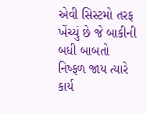એવી સિસ્ટમો તરફ ખેંચ્યું છે જે બાકીની બધી બાબતો નિષ્ફળ જાય ત્યારે કાર્ય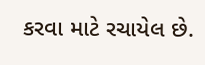કરવા માટે રચાયેલ છે.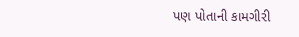પણ પોતાની કામગીરી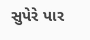સુપેરે પાર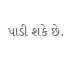પાડી શકે છે.